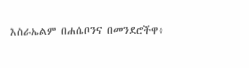እስራኤልም በሐሴቦንና በመንደሮችዋ፥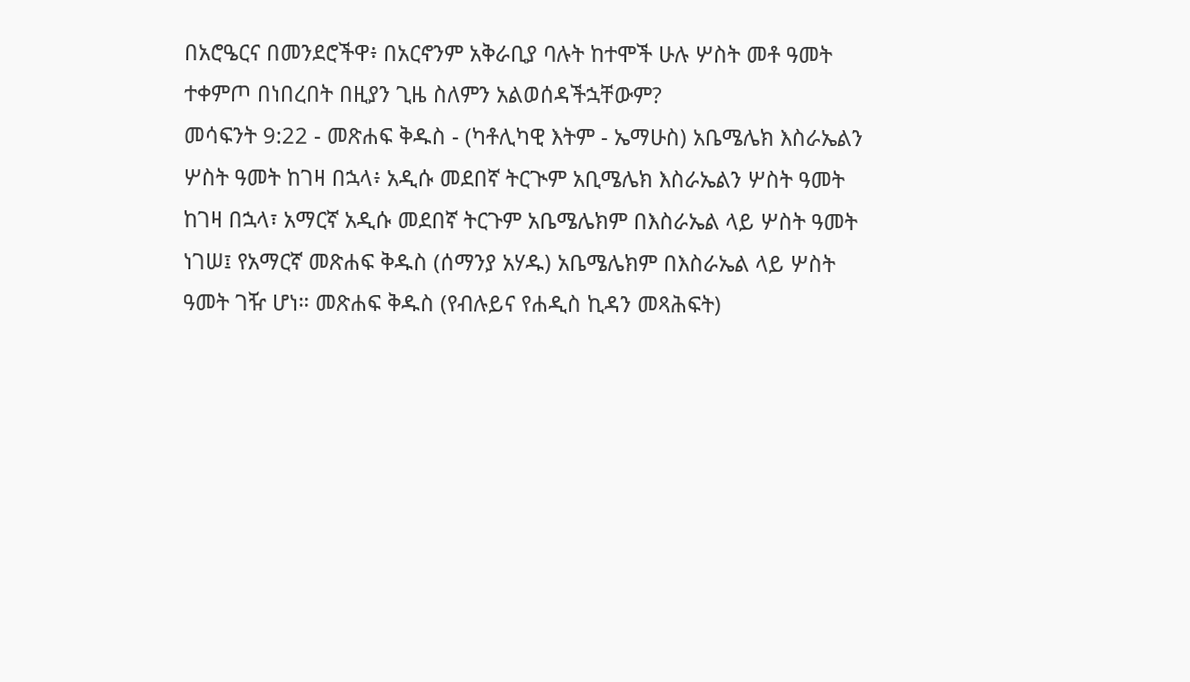በአሮዔርና በመንደሮችዋ፥ በአርኖንም አቅራቢያ ባሉት ከተሞች ሁሉ ሦስት መቶ ዓመት ተቀምጦ በነበረበት በዚያን ጊዜ ስለምን አልወሰዳችኋቸውም?
መሳፍንት 9:22 - መጽሐፍ ቅዱስ - (ካቶሊካዊ እትም - ኤማሁስ) አቤሜሌክ እስራኤልን ሦስት ዓመት ከገዛ በኋላ፥ አዲሱ መደበኛ ትርጒም አቢሜሌክ እስራኤልን ሦስት ዓመት ከገዛ በኋላ፣ አማርኛ አዲሱ መደበኛ ትርጉም አቤሜሌክም በእስራኤል ላይ ሦስት ዓመት ነገሠ፤ የአማርኛ መጽሐፍ ቅዱስ (ሰማንያ አሃዱ) አቤሜሌክም በእስራኤል ላይ ሦስት ዓመት ገዥ ሆነ። መጽሐፍ ቅዱስ (የብሉይና የሐዲስ ኪዳን መጻሕፍት)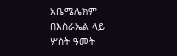አቤሜሌክም በእስራኤል ላይ ሦስት ዓመት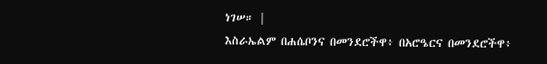ነገሠ። |
እስራኤልም በሐሴቦንና በመንደሮችዋ፥ በአሮዔርና በመንደሮችዋ፥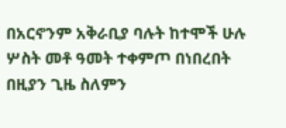በአርኖንም አቅራቢያ ባሉት ከተሞች ሁሉ ሦስት መቶ ዓመት ተቀምጦ በነበረበት በዚያን ጊዜ ስለምን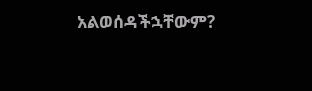አልወሰዳችኋቸውም?